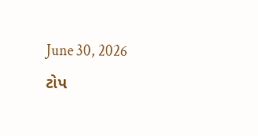June 30, 2026
ટોપ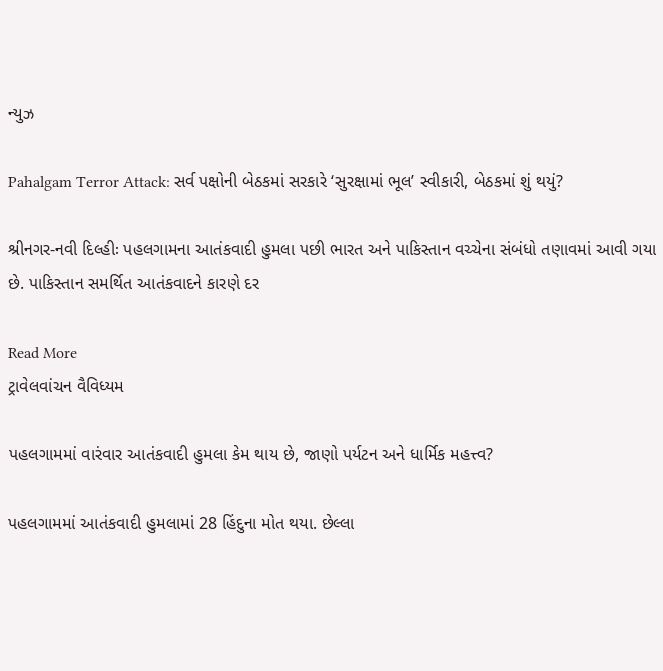ન્યુઝ

Pahalgam Terror Attack: સર્વ પક્ષોની બેઠકમાં સરકારે ‘સુરક્ષામાં ભૂલ’ સ્વીકારી, બેઠકમાં શું થયું?

શ્રીનગર-નવી દિલ્હીઃ પહલગામના આતંકવાદી હુમલા પછી ભારત અને પાકિસ્તાન વચ્ચેના સંબંધો તણાવમાં આવી ગયા છે. પાકિસ્તાન સમર્થિત આતંકવાદને કારણે દર

Read More
ટ્રાવેલવાંચન વૈવિધ્યમ

પહલગામમાં વારંવાર આતંકવાદી હુમલા કેમ થાય છે, જાણો પર્યટન અને ધાર્મિક મહત્ત્વ?

પહલગામમાં આતંકવાદી હુમલામાં 28 હિંદુના મોત થયા. છેલ્લા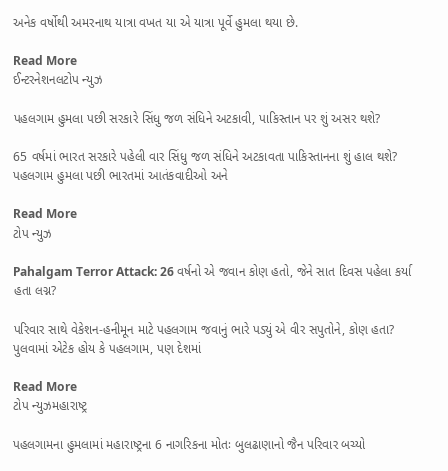અનેક વર્ષોથી અમરનાથ યાત્રા વખત યા એ યાત્રા પૂર્વે હુમલા થયા છે.

Read More
ઈન્ટરનેશનલટોપ ન્યુઝ

પહલગામ હુમલા પછી સરકારે સિંધુ જળ સંધિને અટકાવી, પાકિસ્તાન પર શું અસર થશે?

65 વર્ષમાં ભારત સરકારે પહેલી વાર સિંધુ જળ સંધિને અટકાવતા પાકિસ્તાનના શું હાલ થશે? પહલગામ હુમલા પછી ભારતમાં આતંકવાદીઓ અને

Read More
ટોપ ન્યુઝ

Pahalgam Terror Attack: 26 વર્ષનો એ જવાન કોણ હતો, જેને સાત દિવસ પહેલા કર્યા હતા લગ્ન?

પરિવાર સાથે વેકેશન-હનીમૂન માટે પહલગામ જવાનું ભારે પડ્યું એ વીર સપુતોને, કોણ હતા? પુલવામાં એટેક હોય કે પહલગામ, પણ દેશમાં

Read More
ટોપ ન્યુઝમહારાષ્ટ્ર

પહલગામના હુમલામાં મહારાષ્ટ્રના 6 નાગરિકના મોતઃ બુલઢાણાનો જૈન પરિવાર બચ્યો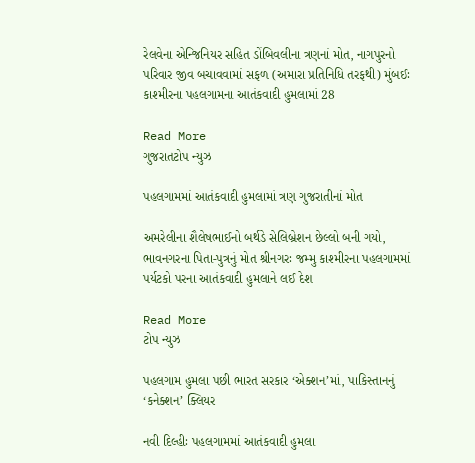રેલવેના એન્જિનિયર સહિત ડોંબિવલીના ત્રણનાં મોત, નાગપુરનો પરિવાર જીવ બચાવવામાં સફળ (અમારા પ્રતિનિધિ તરફથી) મુંબઈઃ કાશ્મીરના પહલગામના આતંકવાદી હુમલામાં 28

Read More
ગુજરાતટોપ ન્યુઝ

પહલગામમાં આતંકવાદી હુમલામાં ત્રણ ગુજરાતીનાં મોત

અમરેલીના શૈલેષભાઈનો બર્થડે સેલિબ્રેશન છેલ્લો બની ગયો, ભાવનગરના પિતા-પુત્રનું મોત શ્રીનગરઃ જમ્મુ કાશ્મીરના પહલગામમાં પર્યટકો પરના આતંકવાદી હુમલાને લઈ દેશ

Read More
ટોપ ન્યુઝ

પહલગામ હુમલા પછી ભારત સરકાર ‘એક્શન’માં, પાકિસ્તાનનું ‘કનેક્શન’ ક્લિયર

નવી દિલ્હીઃ પહલગામમાં આતંકવાદી હુમલા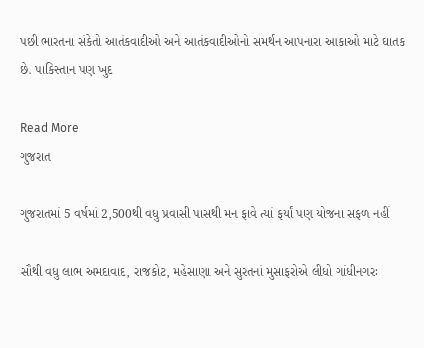પછી ભારતના સંકેતો આતંકવાદીઓ અને આતંકવાદીઓનો સમર્થન આપનારા આકાઓ માટે ઘાતક છે. પાકિસ્તાન પણ ખુદ

Read More
ગુજરાત

ગુજરાતમાં 5 વર્ષમાં 2,500થી વધુ પ્રવાસી પાસથી મન ફાવે ત્યાં ફર્યાં પણ યોજના સફળ નહીં

સૌથી વધુ લાભ અમદાવાદ, રાજકોટ, મહેસાણા અને સુરતનાં મુસાફરોએ લીધો ગાંધીનગરઃ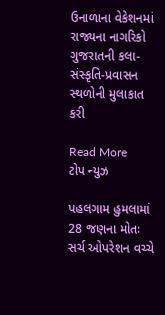ઉનાળાના વેકેશનમાં રાજ્યના નાગરિકો ગુજરાતની કલા-સંસ્કૃતિ-પ્રવાસન સ્થળોની મુલાકાત કરી

Read More
ટોપ ન્યુઝ

પહલગામ હુમલામાં 28 જણના મોતઃ સર્ચ ઓપરેશન વચ્ચે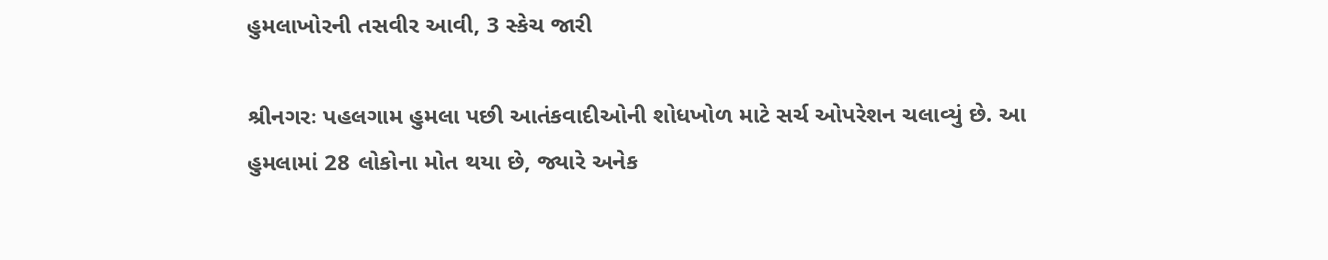હુમલાખોરની તસવીર આવી, 3 સ્કેચ જારી

શ્રીનગરઃ પહલગામ હુમલા પછી આતંકવાદીઓની શોધખોળ માટે સર્ચ ઓપરેશન ચલાવ્યું છે. આ હુમલામાં 28 લોકોના મોત થયા છે, જ્યારે અનેક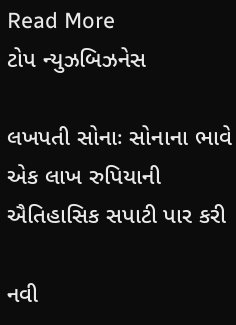Read More
ટોપ ન્યુઝબિઝનેસ

લખપતી સોનાઃ સોનાના ભાવે એક લાખ રુપિયાની ઐતિહાસિક સપાટી પાર કરી

નવી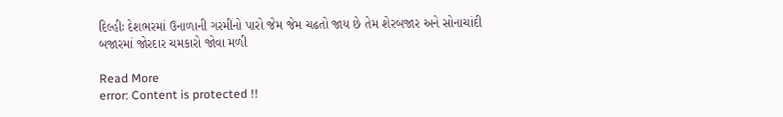દિલ્હીઃ દેશભરમાં ઉનાળાની ગરમીનો પારો જેમ જેમ ચઢતો જાય છે તેમ શેરબજાર અને સોનાચાંદી બજારમાં જોરદાર ચમકારો જોવા મળી

Read More
error: Content is protected !!